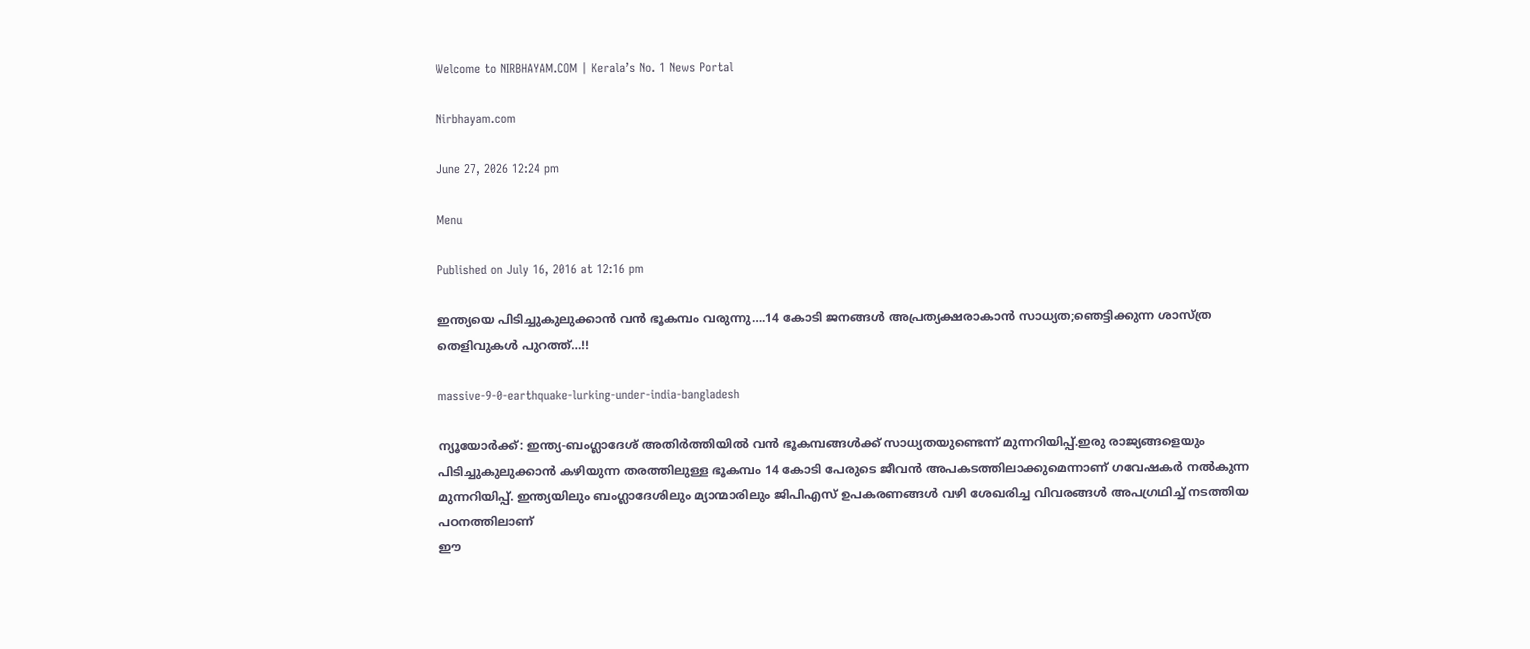Welcome to NIRBHAYAM.COM | Kerala’s No. 1 News Portal

Nirbhayam.com

June 27, 2026 12:24 pm

Menu

Published on July 16, 2016 at 12:16 pm

ഇന്ത്യയെ പിടിച്ചുകുലുക്കാൻ വൻ ഭൂകമ്പം വരുന്നു….14 കോടി ജനങ്ങൾ അപ്രത്യക്ഷരാകാൻ സാധ്യത;ഞെട്ടിക്കുന്ന ശാസ്ത്ര തെളിവുകൾ പുറത്ത്…!!

massive-9-0-earthquake-lurking-under-india-bangladesh

ന്യൂയോര്‍ക്ക്: ഇന്ത്യ-ബംഗ്ലാദേശ് അതിര്‍ത്തിയില്‍ വൻ ഭൂകമ്പങ്ങൾക്ക് സാധ്യതയുണ്ടെന്ന് മുന്നറിയിപ്പ്.ഇരു രാജ്യങ്ങളെയും പിടിച്ചുകുലുക്കാൻ കഴിയുന്ന തരത്തിലുള്ള ഭൂകമ്പം 14 കോടി പേരുടെ ജീവന്‍ അപകടത്തിലാക്കുമെന്നാണ് ഗവേഷകർ നൽകുന്ന മുന്നറിയിപ്പ്. ഇന്ത്യയിലും ബംഗ്ലാദേശിലും മ്യാന്മാരിലും ജിപിഎസ് ഉപകരണങ്ങള്‍ വഴി ശേഖരിച്ച വിവരങ്ങള്‍ അപഗ്രഥിച്ച് നടത്തിയ പഠനത്തിലാണ്
ഈ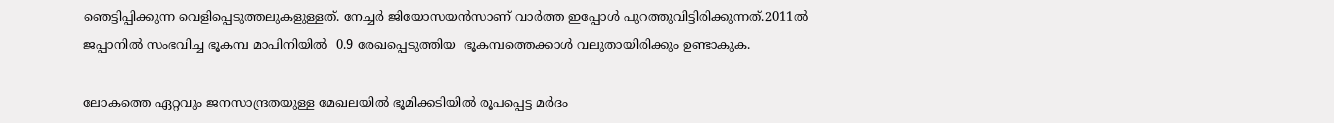ഞെട്ടിപ്പിക്കുന്ന വെളിപ്പെടുത്തലുകളുള്ളത്. നേച്ചര്‍ ജിയോസയന്‍സാണ് വാർത്ത ഇപ്പോൾ പുറത്തുവിട്ടിരിക്കുന്നത്.2011ൽ  ജപ്പാനിൽ സംഭവിച്ച ഭൂകമ്പ മാപിനിയിൽ  0.9 രേഖപ്പെടുത്തിയ  ഭൂകമ്പത്തെക്കാൾ വലുതായിരിക്കും ഉണ്ടാകുക.

ലോകത്തെ ഏറ്റവും ജനസാന്ദ്രതയുള്ള മേഖലയില്‍ ഭൂമിക്കടിയില്‍ രൂപപ്പെട്ട മര്‍ദം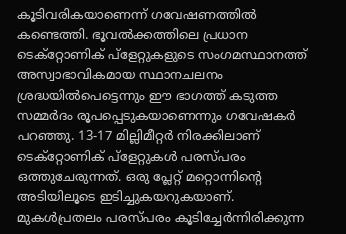കൂടിവരികയാണെന്ന് ഗവേഷണത്തില്‍ കണ്ടെത്തി. ഭൂവല്‍ക്കത്തിലെ പ്രധാന ടെക്‌റ്റോണിക് പ്‌ളേറ്റുകളുടെ സംഗമസ്ഥാനത്ത് അസ്വാഭാവികമായ സ്ഥാനചലനം ശ്രദ്ധയില്‍പെട്ടെന്നും ഈ ഭാഗത്ത് കടുത്ത സമ്മര്‍ദം രൂപപ്പെടുകയാണെന്നും ഗവേഷകര്‍ പറഞ്ഞു. 13-17 മില്ലിമീറ്റര്‍ നിരക്കിലാണ് ടെക്‌റ്റോണിക് പ്‌ളേറ്റുകള്‍ പരസ്പരം ഒത്തുചേരുന്നത്. ഒരു പ്ലേറ്റ് മറ്റൊന്നിന്റെ അടിയിലൂടെ ഇടിച്ചുകയറുകയാണ്. മുകള്‍പ്രതലം പരസ്പരം കൂടിച്ചേര്‍ന്നിരിക്കുന്ന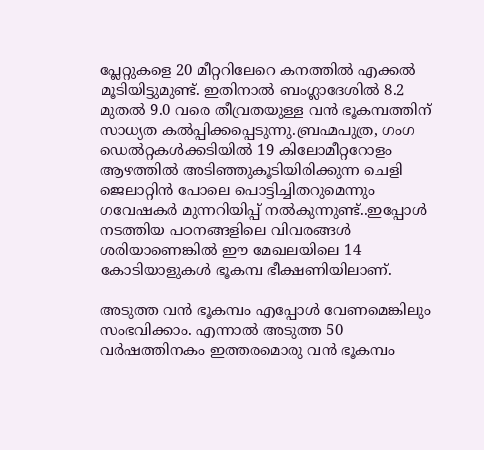പ്ലേറ്റുകളെ 20 മീറ്ററിലേറെ കനത്തില്‍ എക്കല്‍ മൂടിയിട്ടുമുണ്ട്. ഇതിനാല്‍ ബംഗ്ലാദേശില്‍ 8.2 മുതല്‍ 9.0 വരെ തീവ്രതയുള്ള വന്‍ ഭൂകമ്പത്തിന് സാധ്യത കല്‍പ്പിക്കപ്പെടുന്നു.ബ്രഹ്മപുത്ര, ഗംഗ ഡെല്‍റ്റകള്‍ക്കടിയില്‍ 19 കിലോമീറ്ററോളം ആഴത്തില്‍ അടിഞ്ഞുകൂടിയിരിക്കുന്ന ചെളി ജെലാറ്റിന്‍ പോലെ പൊട്ടിച്ചിതറുമെന്നും ഗവേഷകർ മുന്നറിയിപ്പ് നൽകുന്നുണ്ട്..ഇപ്പോൾ നടത്തിയ പഠനങ്ങളിലെ വിവരങ്ങൾ ശരിയാണെങ്കിൽ ഈ മേഖലയിലെ 14 കോടിയാളുകൾ ഭൂകമ്പ ഭീക്ഷണിയിലാണ്.

അടുത്ത വൻ ഭൂകമ്പം എപ്പോൾ വേണമെങ്കിലും സംഭവിക്കാം. എന്നാൽ അടുത്ത 50 വര്‍ഷത്തിനകം ഇത്തരമൊരു വൻ ഭൂകമ്പം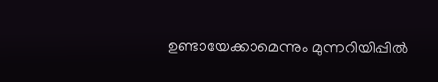ഉണ്ടായേക്കാമെന്നും മുന്നറിയിപ്പിൽ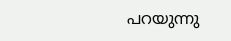പറയുന്നു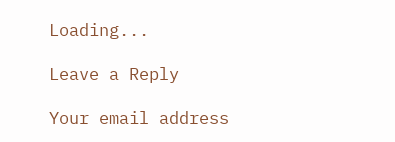Loading...

Leave a Reply

Your email address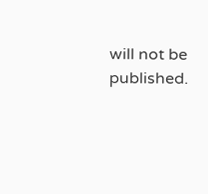will not be published.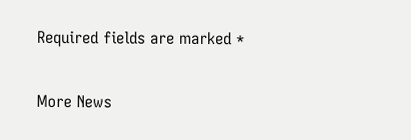Required fields are marked *

More News